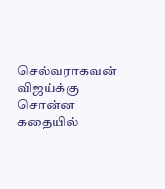செல்வராகவன் விஜய்க்கு சொன்ன கதையில்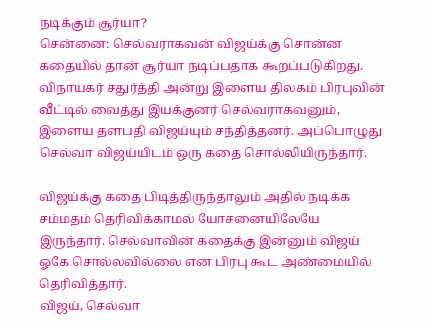நடிக்கும் சூர்யா?
சென்னை: செல்வராகவன் விஜய்க்கு சொன்ன கதையில் தான் சூர்யா நடிப்பதாக கூறப்படுகிறது.
விநாயகர் சதுர்த்தி அன்று இளைய திலகம் பிரபுவின் வீட்டில் வைத்து இயக்குனர் செல்வராகவனும், இளைய தளபதி விஜய்யும் சந்தித்தனர். அப்பொழுது செல்வா விஜய்யிடம் ஒரு கதை சொல்லியிருந்தார்.

விஜய்க்கு கதை பிடித்திருந்தாலும் அதில் நடிக்க சம்மதம் தெரிவிக்காமல் யோசனையிலேயே இருந்தார். செல்வாவின் கதைக்கு இன்னும் விஜய் ஓகே சொல்லவில்லை என பிரபு கூட அண்மையில் தெரிவித்தார்.
விஜய், செல்வா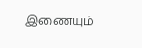இணையும்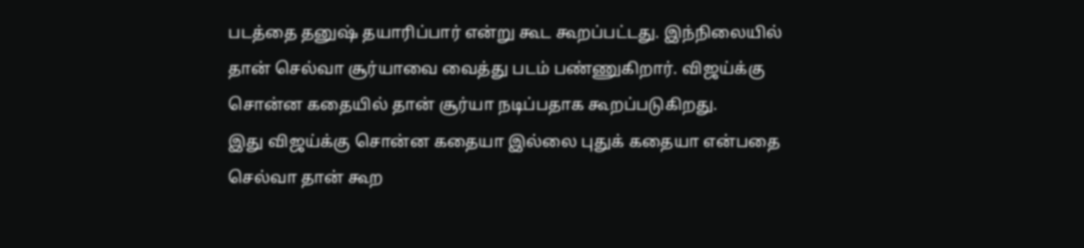படத்தை தனுஷ் தயாரிப்பார் என்று கூட கூறப்பட்டது. இந்நிலையில் தான் செல்வா சூர்யாவை வைத்து படம் பண்ணுகிறார். விஜய்க்கு சொன்ன கதையில் தான் சூர்யா நடிப்பதாக கூறப்படுகிறது.
இது விஜய்க்கு சொன்ன கதையா இல்லை புதுக் கதையா என்பதை செல்வா தான் கூற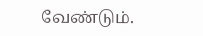வேண்டும்.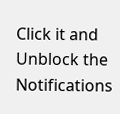Click it and Unblock the Notifications